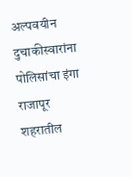अल्पवयीन दुचाकीस्वारांना पोलिसांचा इंगा
राजापूर
शहरातील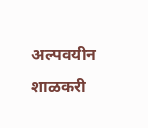अल्पवयीन शाळकरी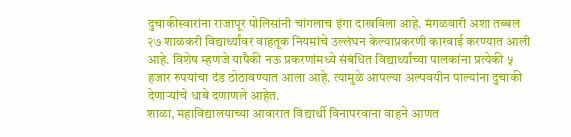दुचाकीस्वारांना राजापूर पोलिसांनी चांगलाच इंगा दाखविला आहे. मंगळवारी अशा तब्बल २७ शाळकरी विद्यार्थ्यांवर वाहतूक नियमांचे उल्लंघन केल्याप्रकरणी कारवाई करण्यात आली आहे. विशेष म्हणजे यापैकी नऊ प्रकरणांमध्ये संबंधित विद्यार्थ्यांच्या पालकांना प्रत्येकी ५ हजार रुपयांचा दंड ठोठावण्यात आला आहे. त्यामुळे आपल्या अल्पवयीन पाल्यांना दुचाकी देणाऱ्यांचे धाबे दणाणले आहेत.
शाळा, महाविद्यालयाच्या आवारात विद्यार्थी विनापरवाना वाहने आणत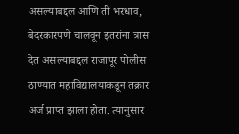असल्याबद्दल आणि ती भरधाव, बेदरकारपणे चालवून इतरांना त्रास देत असल्याबद्दल राजापूर पोलीस ठाण्यात महाविद्यालयाकडून तक्रार अर्ज प्राप्त झाला होता. त्यानुसार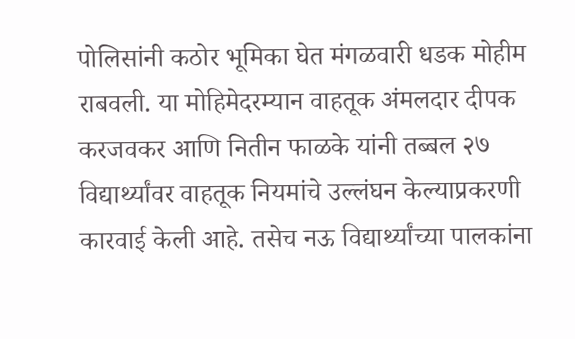पोलिसांनी कठोर भूमिका घेत मंगळवारी धडक मोहीम राबवली. या मोहिमेदरम्यान वाहतूक अंमलदार दीपक करजवकर आणि नितीन फाळके यांनी तब्बल २७ विद्यार्थ्यांवर वाहतूक नियमांचे उल्लंघन केल्याप्रकरणी कारवाई केली आहे. तसेच नऊ विद्यार्थ्यांच्या पालकांना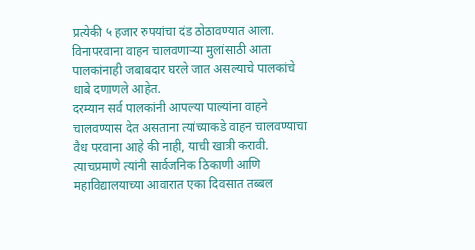प्रत्येकी ५ हजार रुपयांचा दंड ठोठावण्यात आला. विनापरवाना वाहन चालवणाऱ्या मुलांसाठी आता पालकांनाही जबाबदार घरले जात असल्याचे पालकांचे धाबे दणाणले आहेत.
दरम्यान सर्व पालकांनी आपल्या पाल्यांना वाहने चालवण्यास देत असताना त्यांच्याकडे वाहन चालवण्याचा वैध परवाना आहे की नाही, याची खात्री करावी. त्याचप्रमाणे त्यांनी सार्वजनिक ठिकाणी आणि महाविद्यालयाच्या आवारात एका दिवसात तब्बल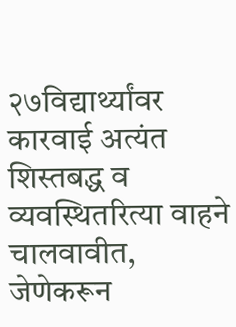२७विद्यार्थ्यांवर कारवाई अत्यंत शिस्तबद्ध व व्यवस्थितरित्या वाहने चालवावीत, जेणेकरून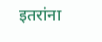इतरांना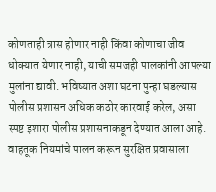कोणताही त्रास होणार नाही किंवा कोणाचा जीव धोक्यात येणार नाही, याची समजही पालकांनी आपल्या मुलांना द्यावी. भविष्यात अशा घटना पुन्हा घडल्यास पोलीस प्रशासन अधिक कठोर कारवाई करेल, असा स्पष्ट इशारा पोलीस प्रशासनाकडून देण्यात आला आहे. वाहतूक नियमांचे पालन करून सुरक्षित प्रवासाला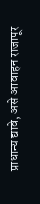प्राधान्य द्यावे, असे आवाहन राजापूर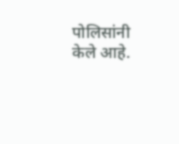पोलिसांनी केले आहे.